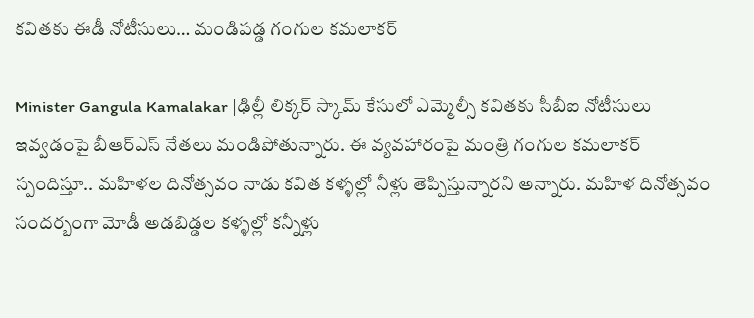కవితకు ఈడీ నోటీసులు… మండిపడ్డ గంగుల కమలాకర్

Minister Gangula Kamalakar |ఢిల్లీ లిక్కర్ స్కామ్ కేసులో ఎమ్మెల్సీ కవితకు సీబీఐ నోటీసులు ఇవ్వడంపై బీఆర్ఎస్ నేతలు మండిపోతున్నారు. ఈ వ్యవహారంపై మంత్రి గంగుల కమలాకర్ స్పందిస్తూ.. మహిళల దినోత్సవం నాడు కవిత కళ్ళల్లో నీళ్లు తెప్పిస్తున్నారని అన్నారు. మహిళ దినోత్సవం సందర్బంగా మోడీ అడబిడ్డల కళ్ళల్లో కన్నీళ్లు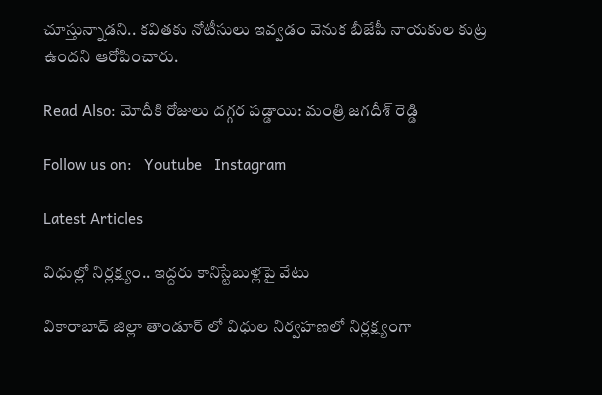చూస్తున్నాడని.. కవితకు నోటీసులు ఇవ్వడం వెనుక బీజేపీ నాయకుల కుట్ర ఉందని ఆరోపించారు.

Read Also: మోదీకి రోజులు దగ్గర పడ్డాయి: మంత్రి జగదీశ్ రెడ్డి

Follow us on:   Youtube   Instagram

Latest Articles

విధుల్లో నిర్లక్ష్యం.. ఇద్దరు కానిస్టేబుళ్లపై వేటు

వికారాబాద్ జిల్లా తాండూర్ లో విధుల నిర్వహణలో నిర్లక్ష్యంగా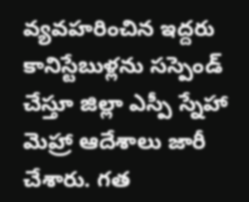వ్యవహరించిన ఇద్దరు కానిస్టేబుళ్లను సస్పెండ్ చేస్తూ జిల్లా ఎస్పీ స్నేహా మెహ్రా ఆదేశాలు జారీ చేశారు. గత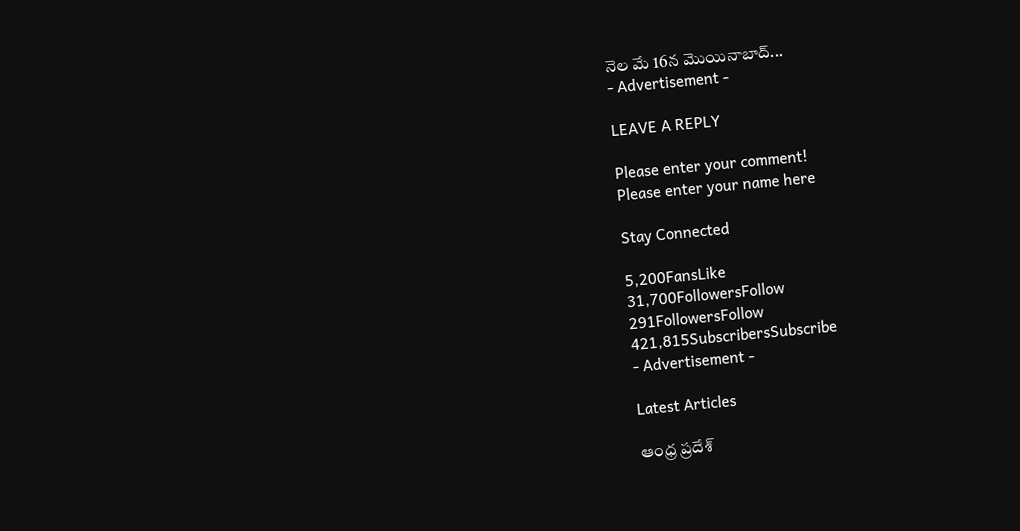నెల మే 16న మొయినాబాద్...
- Advertisement -

LEAVE A REPLY

Please enter your comment!
Please enter your name here

Stay Connected

5,200FansLike
31,700FollowersFollow
291FollowersFollow
421,815SubscribersSubscribe
- Advertisement -

Latest Articles

ఆంధ్ర ప్రదేశ్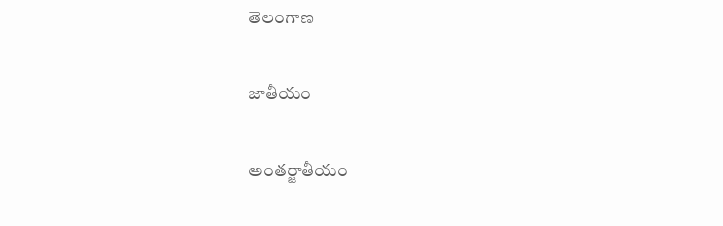తెలంగాణ

జాతీయం

అంతర్జాతీయం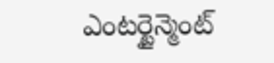ఎంటర్టైన్మెంట్